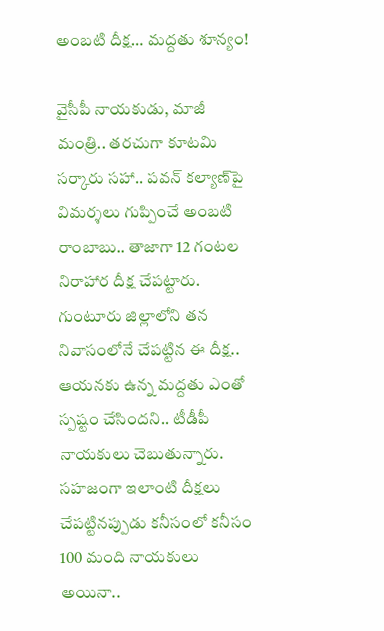అంబ‌టి దీక్ష‌… మద్దతు శూన్యం!

వైసీపీ నాయ‌కుడు, మాజీ మంత్రి.. త‌ర‌చుగా కూట‌మి స‌ర్కారు స‌హా.. ప‌వ‌న్ క‌ల్యాణ్‌పై విమ‌ర్శ‌లు గుప్పించే అంబ‌టి రాంబాబు.. తాజాగా 12 గంటల నిరాహార దీక్ష చేప‌ట్టారు. గుంటూరు జిల్లాలోని త‌న నివాసంలోనే చేప‌ట్టిన ఈ దీక్ష‌.. ఆయ‌న‌కు ఉన్న మ‌ద్ద‌తు ఎంతో స్ప‌ష్టం చేసింద‌ని.. టీడీపీ నాయ‌కులు చెబుతున్నారు. స‌హ‌జంగా ఇలాంటి దీక్ష‌లు చేప‌ట్టినప్పుడు క‌నీసంలో క‌నీసం 100 మంది నాయ‌కులు అయినా..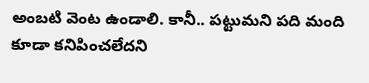అంబటి వెంట ఉండాలి. కానీ.. ప‌ట్టుమ‌ని ప‌ది మంది కూడా క‌నిపించ‌లేద‌ని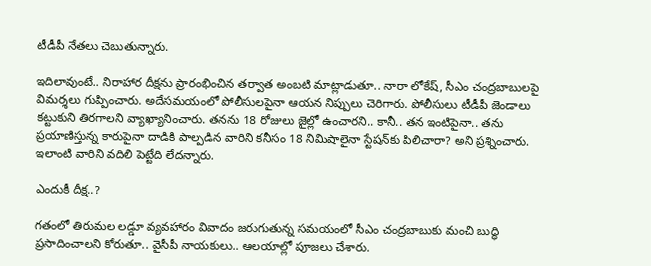టీడీపీ నేత‌లు చెబుతున్నారు.

ఇదిలావుంటే.. నిరాహార దీక్ష‌ను ప్రారంభించిన త‌ర్వాత అంబ‌టి మాట్లాడుతూ.. నారా లోకేష్‌, సీఎం చంద్ర‌బాబుల‌పై విమ‌ర్శ‌లు గుప్పించారు. అదేస‌మ‌యంలో పోలీసుల‌పైనా ఆయ‌న నిప్పులు చెరిగారు. పోలీసులు టీడీపీ జెండాలు క‌ట్టుకుని తిరగాల‌ని వ్యాఖ్యానించారు. త‌న‌ను 18 రోజులు జైల్లో ఉంచార‌ని.. కానీ.. త‌న ఇంటిపైనా.. త‌ను ప్ర‌యాణిస్తున్న కారుపైనా దాడికి పాల్ప‌డిన వారిని క‌నీసం 18 నిమిషాలైనా స్టేష‌న్‌కు పిలిచారా? అని ప్ర‌శ్నించారు. ఇలాంటి వారిని వ‌దిలి పెట్టేది లేద‌న్నారు.

ఎందుకీ దీక్ష‌..?

గతంలో తిరుమ‌ల లడ్డూ వ్య‌వ‌హారం వివాదం జ‌రుగుతున్న స‌మ‌యంలో సీఎం చంద్ర‌బాబుకు మంచి బుద్ధి ప్ర‌సాదించాల‌ని కోరుతూ.. వైసీపీ నాయ‌కులు.. ఆల‌యాల్లో పూజ‌లు చేశారు.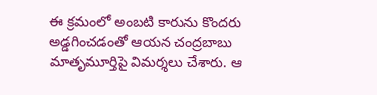ఈ క్ర‌మంలో అంబ‌టి కారును కొంద‌రు అడ్డ‌గించ‌డంతో ఆయ‌న చంద్ర‌బాబు మాతృమూర్తిపై విమ‌ర్శలు చేశారు. ఆ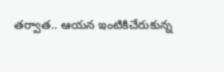త‌ర్వాత‌.. ఆయ‌న ఇంటికిచేరుకున్న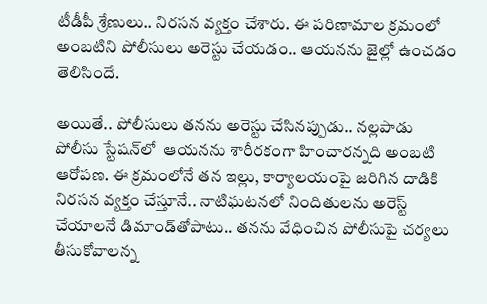టీడీపీ శ్రేణులు.. నిర‌స‌న వ్య‌క్తం చేశారు. ఈ ప‌రిణామాల క్ర‌మంలో అంబ‌టిని పోలీసులు అరెస్టు చేయ‌డం.. ఆయ‌న‌ను జైల్లో ఉంచ‌డం తెలిసిందే.

అయితే.. పోలీసులు త‌న‌ను అరెస్టు చేసిన‌ప్పుడు.. న‌ల్ల‌పాడు పోలీసు స్టేష‌న్‌లో  ఆయ‌న‌ను శారీర‌కంగా హించార‌న్న‌ది అంబ‌టి ఆరోప‌ణ‌. ఈ క్ర‌మంలోనే తన ఇల్లు, కార్యాలయంపై జరిగిన దాడికి నిరసన వ్య‌క్తం చేస్తూనే.. నాటిఘ‌ట‌న‌లో నిందితులను అరెస్ట్ చేయాలనే డిమాండ్‌తోపాటు.. త‌న‌ను వేధించిన‌ పోలీసుపై చ‌ర్య‌లు తీసుకోవాల‌న్న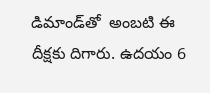డిమాండ్‌తో  అంబటి ఈ దీక్ష‌కు దిగారు. ఉద‌యం 6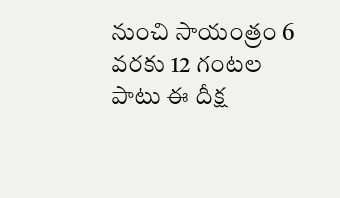నుంచి సాయంత్రం 6 వ‌ర‌కు 12 గంట‌ల పాటు ఈ దీక్ష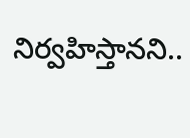నిర్వ‌హిస్తాన‌ని..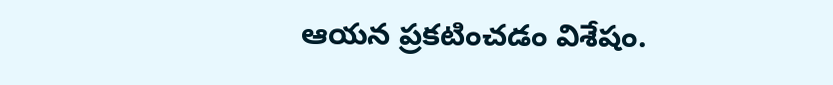ఆయ‌న ప్ర‌క‌టించ‌డం విశేషం.